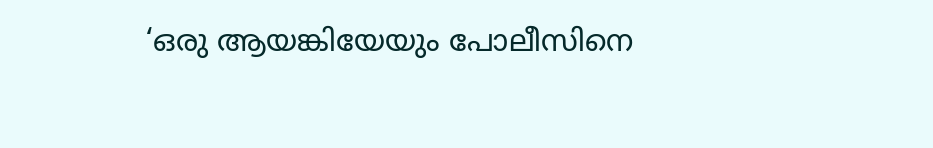‘ഒരു ആയങ്കിയേയും പോലീസിനെ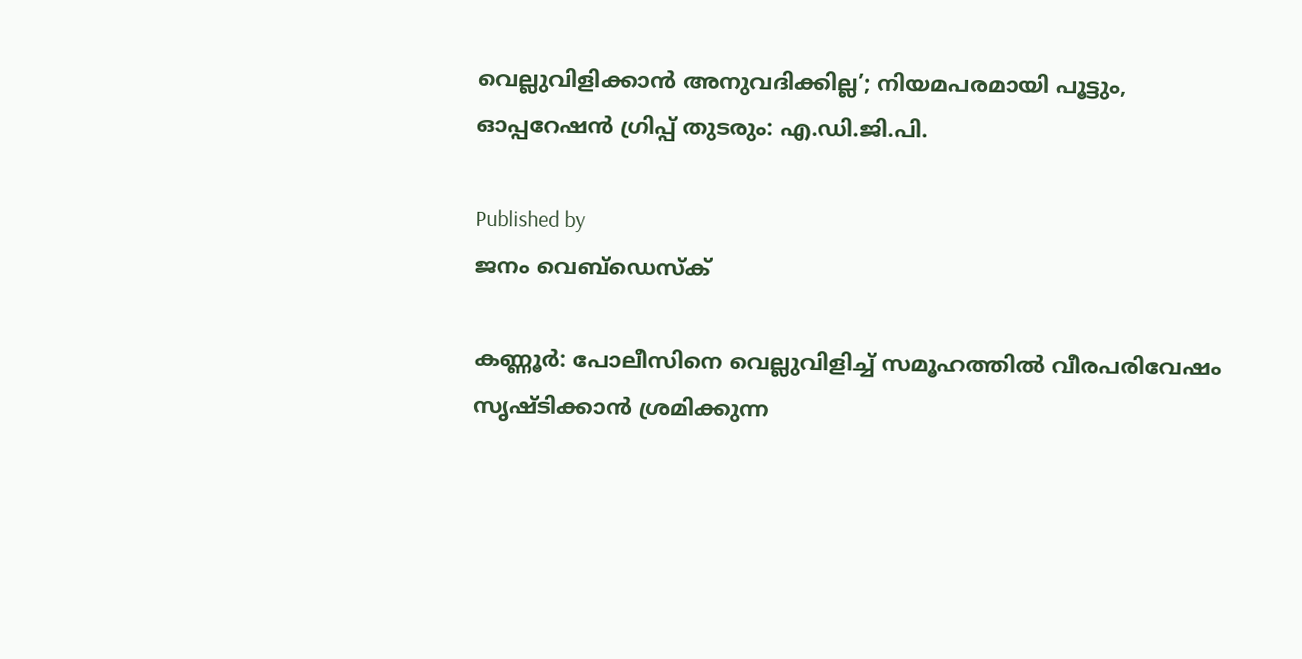വെല്ലുവിളിക്കാന്‍ അനുവദിക്കില്ല’; നിയമപരമായി പൂട്ടും, ഓപ്പറേഷന്‍ ഗ്രിപ്പ് തുടരും: എ.ഡി.ജി.പി.

Published by
ജനം വെബ്‌ഡെസ്ക്

കണ്ണൂര്‍: പോലീസിനെ വെല്ലുവിളിച്ച് സമൂഹത്തില്‍ വീരപരിവേഷം സൃഷ്ടിക്കാന്‍ ശ്രമിക്കുന്ന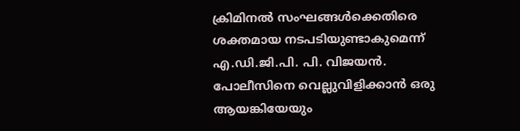ക്രിമിനല്‍ സംഘങ്ങള്‍ക്കെതിരെ ശക്തമായ നടപടിയുണ്ടാകുമെന്ന് എ.ഡി.ജി.പി. പി. വിജയന്‍. പോലീസിനെ വെല്ലുവിളിക്കാന്‍ ഒരു ആയങ്കിയേയും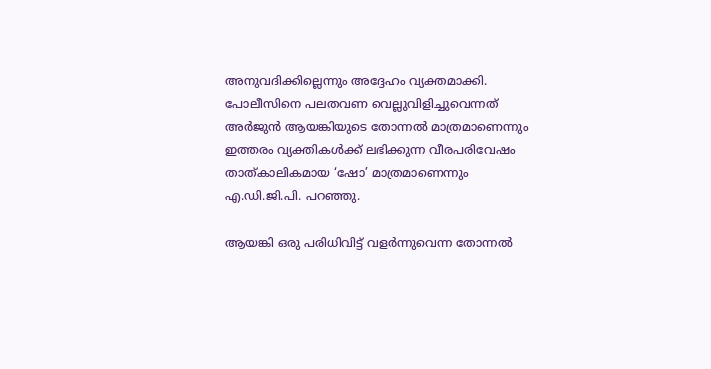അനുവദിക്കില്ലെന്നും അദ്ദേഹം വ്യക്തമാക്കി. പോലീസിനെ പലതവണ വെല്ലുവിളിച്ചുവെന്നത് അര്‍ജുന്‍ ആയങ്കിയുടെ തോന്നല്‍ മാത്രമാണെന്നും ഇത്തരം വ്യക്തികള്‍ക്ക് ലഭിക്കുന്ന വീരപരിവേഷം താത്കാലികമായ ‘ഷോ’ മാത്രമാണെന്നും എ.ഡി.ജി.പി. പറഞ്ഞു.

ആയങ്കി ഒരു പരിധിവിട്ട് വളര്‍ന്നുവെന്ന തോന്നല്‍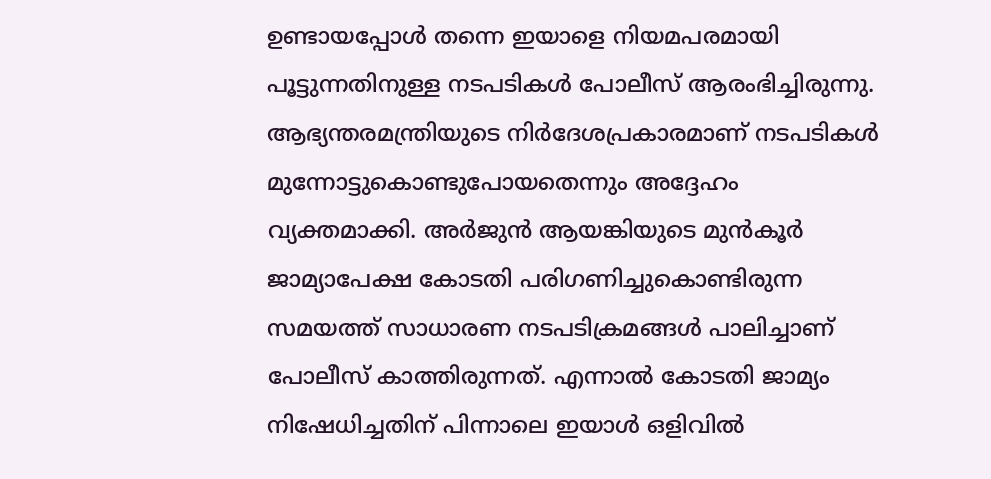ഉണ്ടായപ്പോള്‍ തന്നെ ഇയാളെ നിയമപരമായി പൂട്ടുന്നതിനുള്ള നടപടികള്‍ പോലീസ് ആരംഭിച്ചിരുന്നു. ആഭ്യന്തരമന്ത്രിയുടെ നിര്‍ദേശപ്രകാരമാണ് നടപടികള്‍ മുന്നോട്ടുകൊണ്ടുപോയതെന്നും അദ്ദേഹം വ്യക്തമാക്കി. അര്‍ജുന്‍ ആയങ്കിയുടെ മുന്‍കൂര്‍ ജാമ്യാപേക്ഷ കോടതി പരിഗണിച്ചുകൊണ്ടിരുന്ന സമയത്ത് സാധാരണ നടപടിക്രമങ്ങള്‍ പാലിച്ചാണ് പോലീസ് കാത്തിരുന്നത്. എന്നാല്‍ കോടതി ജാമ്യം നിഷേധിച്ചതിന് പിന്നാലെ ഇയാള്‍ ഒളിവില്‍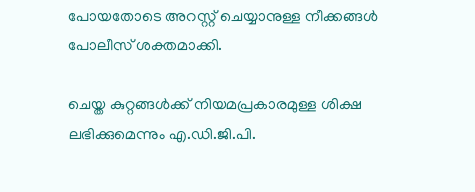പോയതോടെ അറസ്റ്റ് ചെയ്യാനുള്ള നീക്കങ്ങള്‍ പോലീസ് ശക്തമാക്കി.

ചെയ്ത കുറ്റങ്ങള്‍ക്ക് നിയമപ്രകാരമുള്ള ശിക്ഷ ലഭിക്കുമെന്നും എ.ഡി.ജി.പി.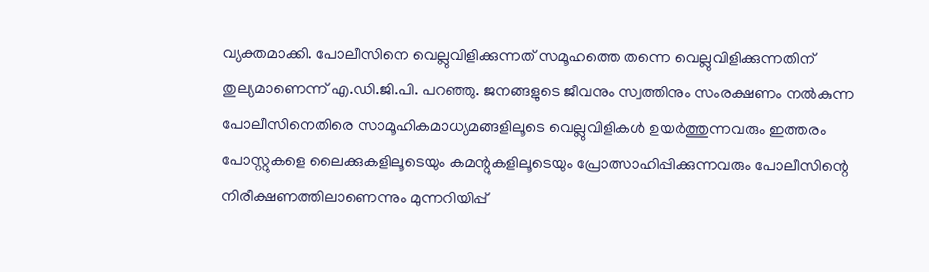വ്യക്തമാക്കി. പോലീസിനെ വെല്ലുവിളിക്കുന്നത് സമൂഹത്തെ തന്നെ വെല്ലുവിളിക്കുന്നതിന് തുല്യമാണെന്ന് എ.ഡി.ജി.പി. പറഞ്ഞു. ജനങ്ങളുടെ ജീവനും സ്വത്തിനും സംരക്ഷണം നല്‍കുന്ന പോലീസിനെതിരെ സാമൂഹികമാധ്യമങ്ങളിലൂടെ വെല്ലുവിളികള്‍ ഉയര്‍ത്തുന്നവരും ഇത്തരം പോസ്റ്റുകളെ ലൈക്കുകളിലൂടെയും കമന്റുകളിലൂടെയും പ്രോത്സാഹിപ്പിക്കുന്നവരും പോലീസിന്റെ നിരീക്ഷണത്തിലാണെന്നും മുന്നറിയിപ്പ്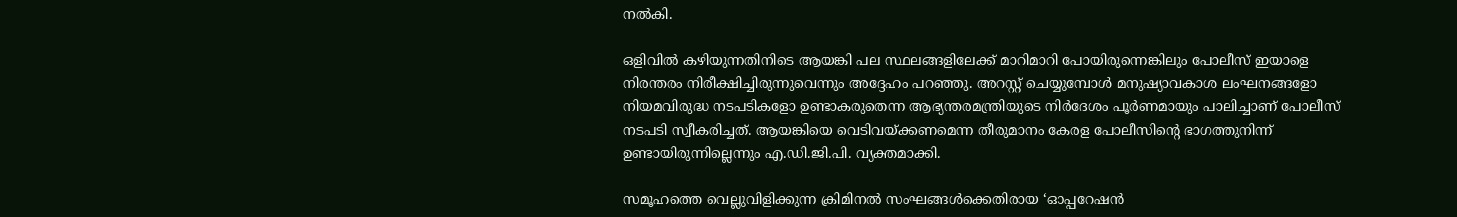നല്‍കി.

ഒളിവില്‍ കഴിയുന്നതിനിടെ ആയങ്കി പല സ്ഥലങ്ങളിലേക്ക് മാറിമാറി പോയിരുന്നെങ്കിലും പോലീസ് ഇയാളെ നിരന്തരം നിരീക്ഷിച്ചിരുന്നുവെന്നും അദ്ദേഹം പറഞ്ഞു. അറസ്റ്റ് ചെയ്യുമ്പോള്‍ മനുഷ്യാവകാശ ലംഘനങ്ങളോ നിയമവിരുദ്ധ നടപടികളോ ഉണ്ടാകരുതെന്ന ആഭ്യന്തരമന്ത്രിയുടെ നിര്‍ദേശം പൂര്‍ണമായും പാലിച്ചാണ് പോലീസ് നടപടി സ്വീകരിച്ചത്. ആയങ്കിയെ വെടിവയ്‌ക്കണമെന്ന തീരുമാനം കേരള പോലീസിന്റെ ഭാഗത്തുനിന്ന് ഉണ്ടായിരുന്നില്ലെന്നും എ.ഡി.ജി.പി. വ്യക്തമാക്കി.

സമൂഹത്തെ വെല്ലുവിളിക്കുന്ന ക്രിമിനല്‍ സംഘങ്ങള്‍ക്കെതിരായ ‘ഓപ്പറേഷന്‍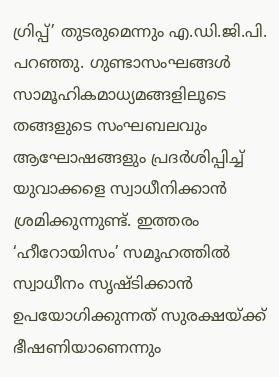ഗ്രിപ്പ്’ തുടരുമെന്നും എ.ഡി.ജി.പി. പറഞ്ഞു. ഗുണ്ടാസംഘങ്ങള്‍ സാമൂഹികമാധ്യമങ്ങളിലൂടെ തങ്ങളുടെ സംഘബലവും ആഘോഷങ്ങളും പ്രദര്‍ശിപ്പിച്ച് യുവാക്കളെ സ്വാധീനിക്കാന്‍ ശ്രമിക്കുന്നുണ്ട്. ഇത്തരം ‘ഹീറോയിസം’ സമൂഹത്തില്‍ സ്വാധീനം സൃഷ്ടിക്കാന്‍ ഉപയോഗിക്കുന്നത് സുരക്ഷയ്‌ക്ക് ഭീഷണിയാണെന്നും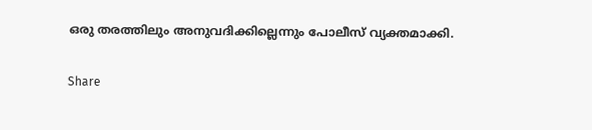ഒരു തരത്തിലും അനുവദിക്കില്ലെന്നും പോലീസ് വ്യക്തമാക്കി.

Share